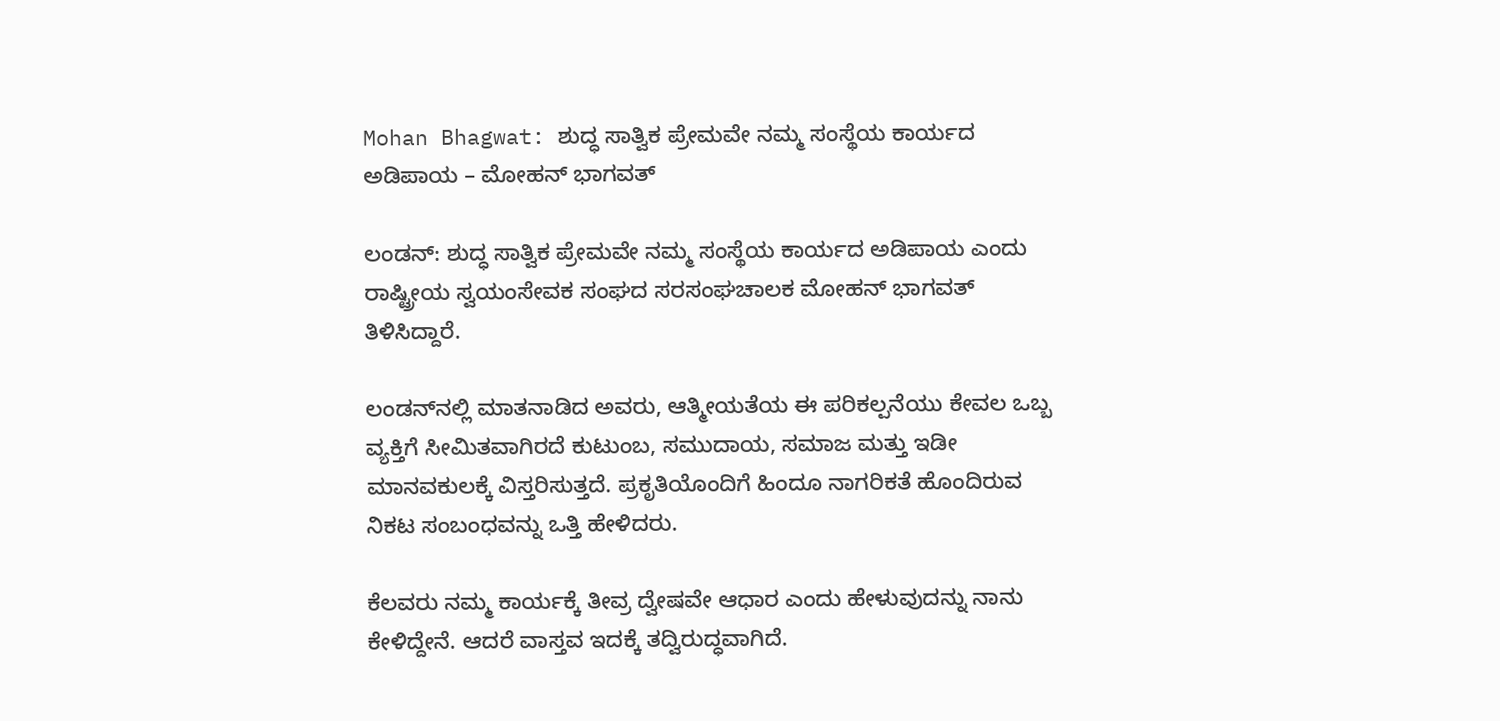Mohan Bhagwat: ಶುದ್ಧ ಸಾತ್ವಿಕ ಪ್ರೇಮವೇ ನಮ್ಮ ಸಂಸ್ಥೆಯ ಕಾರ್ಯದ ಅಡಿಪಾಯ – ಮೋಹನ್ ಭಾಗವತ್

ಲಂಡನ್: ಶುದ್ಧ ಸಾತ್ವಿಕ ಪ್ರೇಮವೇ ನಮ್ಮ ಸಂಸ್ಥೆಯ ಕಾರ್ಯದ ಅಡಿಪಾಯ ಎಂದು ರಾಷ್ಟ್ರೀಯ ಸ್ವಯಂಸೇವಕ ಸಂಘದ ಸರಸಂಘಚಾಲಕ ಮೋಹನ್ ಭಾಗವತ್ ತಿಳಿಸಿದ್ದಾರೆ.

ಲಂಡನ್‌ನಲ್ಲಿ ಮಾತನಾಡಿದ ಅವರು, ಆತ್ಮೀಯತೆಯ ಈ ಪರಿಕಲ್ಪನೆಯು ಕೇವಲ ಒಬ್ಬ ವ್ಯಕ್ತಿಗೆ ಸೀಮಿತವಾಗಿರದೆ ಕುಟುಂಬ, ಸಮುದಾಯ, ಸಮಾಜ ಮತ್ತು ಇಡೀ ಮಾನವಕುಲಕ್ಕೆ ವಿಸ್ತರಿಸುತ್ತದೆ. ಪ್ರಕೃತಿಯೊಂದಿಗೆ ಹಿಂದೂ ನಾಗರಿಕತೆ ಹೊಂದಿರುವ ನಿಕಟ ಸಂಬಂಧವನ್ನು ಒತ್ತಿ ಹೇಳಿದರು.

ಕೆಲವರು ನಮ್ಮ ಕಾರ್ಯಕ್ಕೆ ತೀವ್ರ ದ್ವೇಷವೇ ಆಧಾರ ಎಂದು ಹೇಳುವುದನ್ನು ನಾನು ಕೇಳಿದ್ದೇನೆ. ಆದರೆ ವಾಸ್ತವ ಇದಕ್ಕೆ ತದ್ವಿರುದ್ಧವಾಗಿದೆ.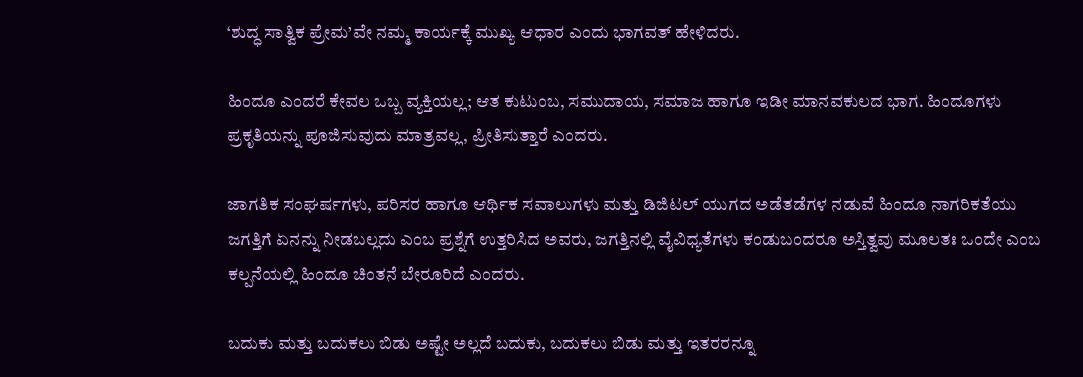‘ಶುದ್ಧ ಸಾತ್ವಿಕ ಪ್ರೇಮ’ವೇ ನಮ್ಮ ಕಾರ್ಯಕ್ಕೆ ಮುಖ್ಯ ಆಧಾರ ಎಂದು ಭಾಗವತ್ ಹೇಳಿದರು.

ಹಿಂದೂ ಎಂದರೆ ಕೇವಲ ಒಬ್ಬ ವ್ಯಕ್ತಿಯಲ್ಲ; ಆತ ಕುಟುಂಬ, ಸಮುದಾಯ, ಸಮಾಜ ಹಾಗೂ ಇಡೀ ಮಾನವಕುಲದ ಭಾಗ. ಹಿಂದೂಗಳು ಪ್ರಕೃತಿಯನ್ನು ಪೂಜಿಸುವುದು ಮಾತ್ರವಲ್ಲ, ಪ್ರೀತಿಸುತ್ತಾರೆ ಎಂದರು.

ಜಾಗತಿಕ ಸಂಘರ್ಷಗಳು, ಪರಿಸರ ಹಾಗೂ ಆರ್ಥಿಕ ಸವಾಲುಗಳು ಮತ್ತು ಡಿಜಿಟಲ್ ಯುಗದ ಅಡೆತಡೆಗಳ ನಡುವೆ ಹಿಂದೂ ನಾಗರಿಕತೆಯು ಜಗತ್ತಿಗೆ ಏನನ್ನು ನೀಡಬಲ್ಲದು ಎಂಬ ಪ್ರಶ್ನೆಗೆ ಉತ್ತರಿಸಿದ ಅವರು, ಜಗತ್ತಿನಲ್ಲಿ ವೈವಿಧ್ಯತೆಗಳು ಕಂಡುಬಂದರೂ ಅಸ್ತಿತ್ವವು ಮೂಲತಃ ಒಂದೇ ಎಂಬ ಕಲ್ಪನೆಯಲ್ಲಿ ಹಿಂದೂ ಚಿಂತನೆ ಬೇರೂರಿದೆ ಎಂದರು.

ಬದುಕು ಮತ್ತು ಬದುಕಲು ಬಿಡು ಅಷ್ಟೇ ಅಲ್ಲದೆ ಬದುಕು, ಬದುಕಲು ಬಿಡು ಮತ್ತು ಇತರರನ್ನೂ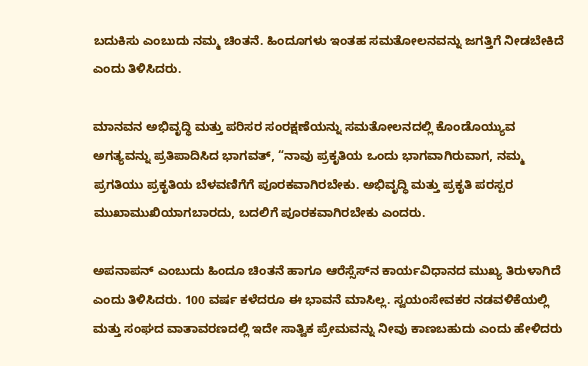ಬದುಕಿಸು ಎಂಬುದು ನಮ್ಮ ಚಿಂತನೆ. ಹಿಂದೂಗಳು ಇಂತಹ ಸಮತೋಲನವನ್ನು ಜಗತ್ತಿಗೆ ನೀಡಬೇಕಿದೆ ಎಂದು ತಿಳಿಸಿದರು.

ಮಾನವನ ಅಭಿವೃದ್ಧಿ ಮತ್ತು ಪರಿಸರ ಸಂರಕ್ಷಣೆಯನ್ನು ಸಮತೋಲನದಲ್ಲಿ ಕೊಂಡೊಯ್ಯುವ ಅಗತ್ಯವನ್ನು ಪ್ರತಿಪಾದಿಸಿದ ಭಾಗವತ್, “ನಾವು ಪ್ರಕೃತಿಯ ಒಂದು ಭಾಗವಾಗಿರುವಾಗ, ನಮ್ಮ ಪ್ರಗತಿಯು ಪ್ರಕೃತಿಯ ಬೆಳವಣಿಗೆಗೆ ಪೂರಕವಾಗಿರಬೇಕು. ಅಭಿವೃದ್ಧಿ ಮತ್ತು ಪ್ರಕೃತಿ ಪರಸ್ಪರ ಮುಖಾಮುಖಿಯಾಗಬಾರದು, ಬದಲಿಗೆ ಪೂರಕವಾಗಿರಬೇಕು ಎಂದರು.

ಅಪನಾಪನ್ ಎಂಬುದು ಹಿಂದೂ ಚಿಂತನೆ ಹಾಗೂ ಆರೆಸ್ಸೆಸ್‌ನ ಕಾರ್ಯವಿಧಾನದ ಮುಖ್ಯ ತಿರುಳಾಗಿದೆ ಎಂದು ತಿಳಿಸಿದರು. 100 ವರ್ಷ ಕಳೆದರೂ ಈ ಭಾವನೆ ಮಾಸಿಲ್ಲ. ಸ್ವಯಂಸೇವಕರ ನಡವಳಿಕೆಯಲ್ಲಿ ಮತ್ತು ಸಂಘದ ವಾತಾವರಣದಲ್ಲಿ ಇದೇ ಸಾತ್ವಿಕ ಪ್ರೇಮವನ್ನು ನೀವು ಕಾಣಬಹುದು ಎಂದು ಹೇಳಿದರು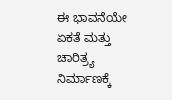ಈ ಭಾವನೆಯೇ ಏಕತೆ ಮತ್ತು ಚಾರಿತ್ರ್ಯ ನಿರ್ಮಾಣಕ್ಕೆ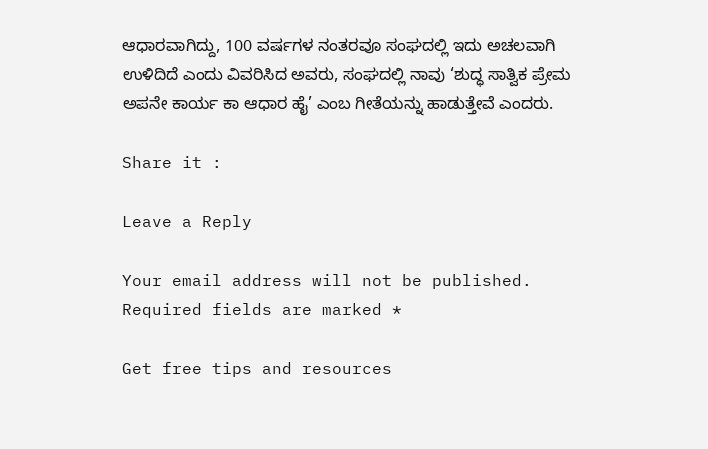ಆಧಾರವಾಗಿದ್ದು, 100 ವರ್ಷಗಳ ನಂತರವೂ ಸಂಘದಲ್ಲಿ ಇದು ಅಚಲವಾಗಿ ಉಳಿದಿದೆ ಎಂದು ವಿವರಿಸಿದ ಅವರು, ಸಂಘದಲ್ಲಿ ನಾವು ‘ಶುದ್ಧ ಸಾತ್ವಿಕ ಪ್ರೇಮ ಅಪನೇ ಕಾರ್ಯ ಕಾ ಆಧಾರ ಹೈ’ ಎಂಬ ಗೀತೆಯನ್ನು ಹಾಡುತ್ತೇವೆ ಎಂದರು.

Share it :

Leave a Reply

Your email address will not be published. Required fields are marked *

Get free tips and resources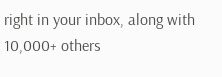right in your inbox, along with 10,000+ others